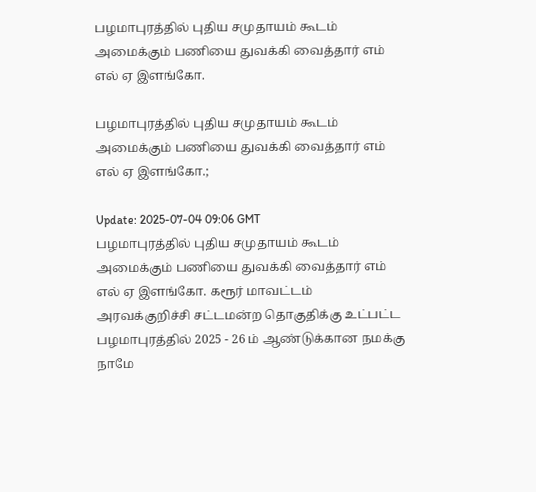பழமாபுரத்தில் புதிய சமுதாயம் கூடம் அமைக்கும் பணியை துவக்கி வைத்தார் எம் எல் ஏ இளங்கோ.

பழமாபுரத்தில் புதிய சமுதாயம் கூடம் அமைக்கும் பணியை துவக்கி வைத்தார் எம் எல் ஏ இளங்கோ.;

Update: 2025-07-04 09:06 GMT
பழமாபுரத்தில் புதிய சமுதாயம் கூடம் அமைக்கும் பணியை துவக்கி வைத்தார் எம் எல் ஏ இளங்கோ. கரூர் மாவட்டம் அரவக்குறிச்சி சட்டமன்ற தொகுதிக்கு உட்பட்ட பழமாபுரத்தில் 2025 - 26 ம் ஆண்டுக்கான நமக்கு நாமே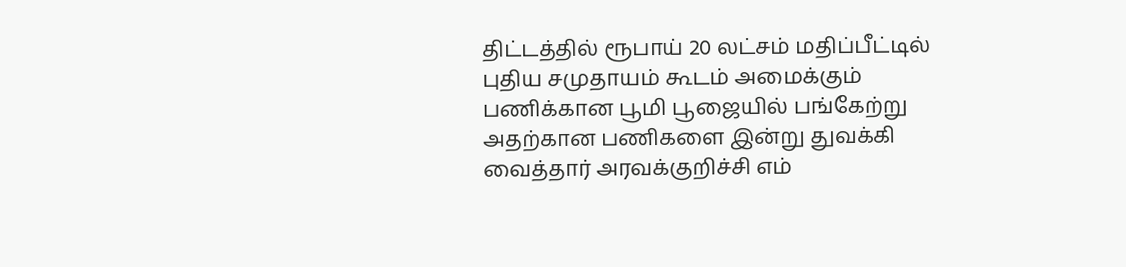திட்டத்தில் ரூபாய் 20 லட்சம் மதிப்பீட்டில் புதிய சமுதாயம் கூடம் அமைக்கும் பணிக்கான பூமி பூஜையில் பங்கேற்று அதற்கான பணிகளை இன்று துவக்கி வைத்தார் அரவக்குறிச்சி எம்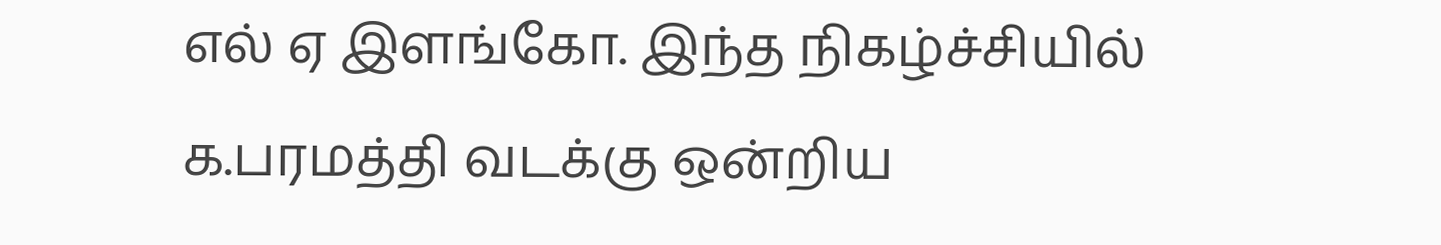எல் ஏ இளங்கோ. இந்த நிகழ்ச்சியில் க.பரமத்தி வடக்கு ஒன்றிய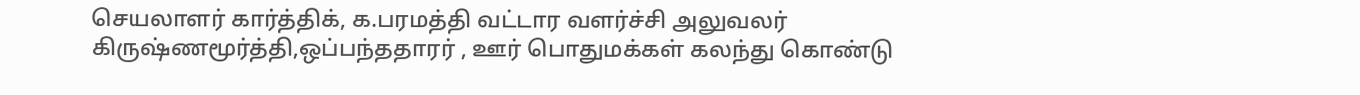செயலாளர் கார்த்திக், க.பரமத்தி வட்டார வளர்ச்சி அலுவலர் கிருஷ்ணமூர்த்தி,ஒப்பந்ததாரர் , ஊர் பொதுமக்கள் கலந்து கொண்டு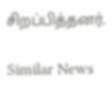சிறப்பித்தனர்.

Similar News